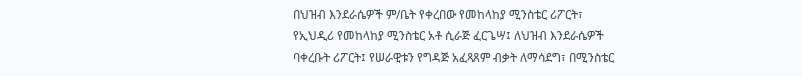በህዝብ እንደራሴዎች ም/ቤት የቀረበው የመከላከያ ሚንስቴር ሪፖርት፣
የኢህዲሪ የመከላከያ ሚንስቴር አቶ ሲራጅ ፈርጌሣ፤ ለህዝብ እንደራሴዎች ባቀረቡት ሪፖርት፤ የሠራዊቱን የግዳጅ አፈጻጸም ብቃት ለማሳደግ፣ በሚንስቴር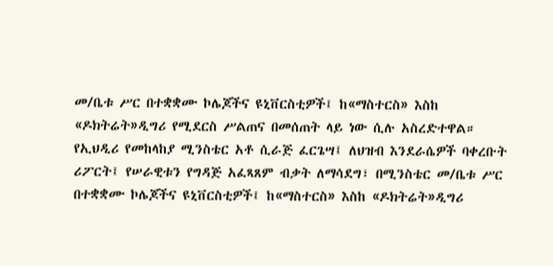መ/ቤቱ ሥር በተቋቋሙ ኮሌጆችና ዩኒቨርስቲዎች፤ ከ«ማስተርስ» እስከ «ዶክትሬት»ዲግሪ የሚደርስ ሥልጠና በመሰጠት ላይ ነው ሲሉ አስረድተዋል።
የኢህዲሪ የመከላከያ ሚንስቴር አቶ ሲራጅ ፈርጌሣ፤ ለህዝብ እንደራሴዎች ባቀረቡት ሪፖርት፤ የሠራዊቱን የግዳጅ አፈጻጸም ብቃት ለማሳደግ፣ በሚንስቴር መ/ቤቱ ሥር በተቋቋሙ ኮሌጆችና ዩኒቨርስቲዎች፤ ከ«ማስተርስ» እስከ «ዶክትሬት»ዲግሪ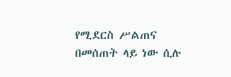የሚደርስ ሥልጠና በመሰጠት ላይ ነው ሲሉ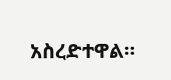አስረድተዋል።